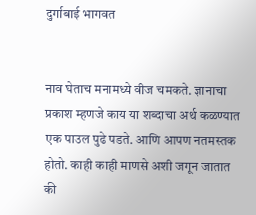दुर्गाबाई भागवत


नाव घेताच मनामध्ये वीज चमकते. ज्ञानाचा प्रकाश म्हणजे काय या शब्दाचा अर्थ कळण्यात एक पाउल पुढे पडते. आणि आपण नतमस्तक होतो. काही काही माणसे अशी जगून जातात की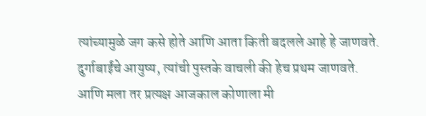त्यांच्यामुळे जग कसे होते आणि आता किती बदलले आहे हे जाणवते. दुर्गाबाईंचे आयुष्य, त्यांची पुस्तके वाचली की हेच प्रथम जाणवते. आणि मला तर प्रत्यक्ष आजकाल कोणाला मी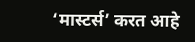‘मास्टर्स’ करत आहे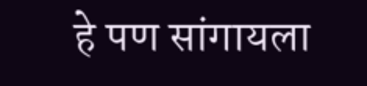हे पण सांगायला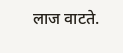लाज वाटते.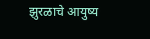झुरळाचे आयुष्य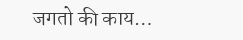जगतो की काय…